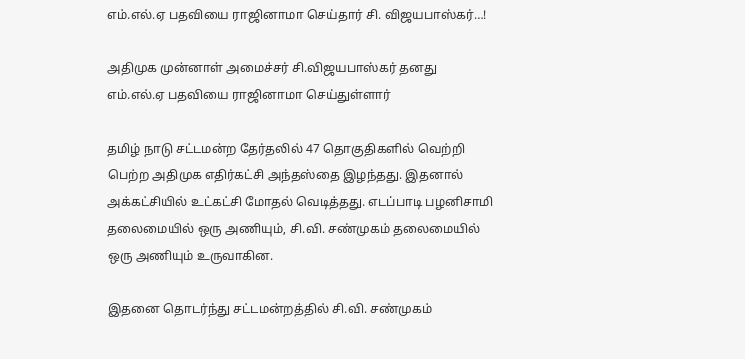எம்.எல்.ஏ பதவியை ராஜினாமா செய்தார் சி. விஜயபாஸ்கர்…!

அதிமுக முன்னாள் அமைச்சர் சி.விஜயபாஸ்கர் தனது எம்.எல்.ஏ பதவியை ராஜினாமா செய்துள்ளார்

தமிழ் நாடு சட்டமன்ற தேர்தலில் 47 தொகுதிகளில் வெற்றி பெற்ற அதிமுக எதிர்கட்சி அந்தஸ்தை இழந்தது. இதனால் அக்கட்சியில் உட்கட்சி மோதல் வெடித்தது. எடப்பாடி பழனிசாமி தலைமையில் ஒரு அணியும், சி.வி. சண்முகம் தலைமையில் ஒரு அணியும் உருவாகின.

இதனை தொடர்ந்து சட்டமன்றத்தில் சி.வி. சண்முகம்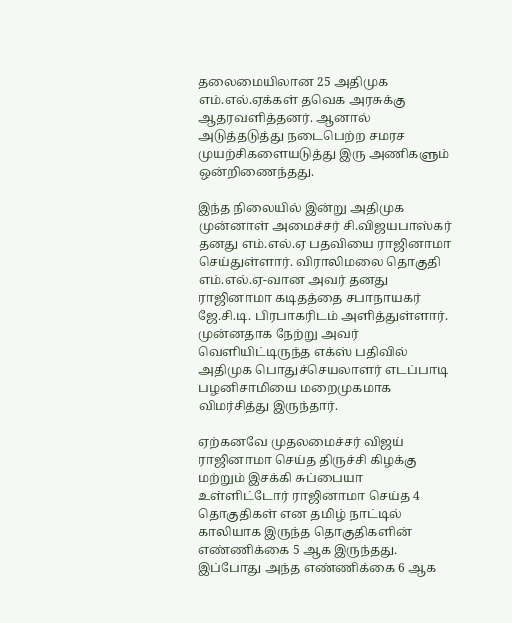தலைமையிலான 25 அதிமுக எம்.எல்.ஏக்கள் தவெக அரசுக்கு ஆதரவளித்தனர். ஆனால் அடுத்தடுத்து நடைபெற்ற சமரச முயற்சிகளையடுத்து இரு அணிகளும் ஒன்றிணைந்தது.

இந்த நிலையில் இன்று அதிமுக முன்னாள் அமைச்சர் சி.விஜயபாஸ்கர் தனது எம்.எல்.ஏ பதவியை ராஜினாமா செய்துள்ளார். விராலிமலை தொகுதி எம்.எல்.ஏ-வான அவர் தனது ராஜினாமா கடிதத்தை சபாநாயகர் ஜே.சி.டி. பிரபாகரிடம் அளித்துள்ளார். முன்னதாக நேற்று அவர் வெளியிட்டிருந்த எக்ஸ் பதிவில் அதிமுக பொதுச்செயலாளர் எடப்பாடி பழனிசாமியை மறைமுகமாக விமர்சித்து இருந்தார்.

ஏற்கனவே முதலமைச்சர் விஜய் ராஜினாமா செய்த திருச்சி கிழக்கு மற்றும் இசக்கி சுப்பையா உள்ளிட்டோர் ராஜினாமா செய்த 4 தொகுதிகள் என தமிழ் நாட்டில் காலியாக இருந்த தொகுதிகளின் எண்ணிக்கை 5 ஆக இருந்தது. இப்போது அந்த எண்ணிக்கை 6 ஆக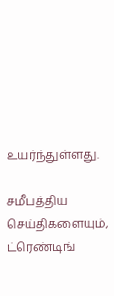உயர்ந்துள்ளது.

சமீபத்திய செய்திகளையும், ட்ரெண்டிங்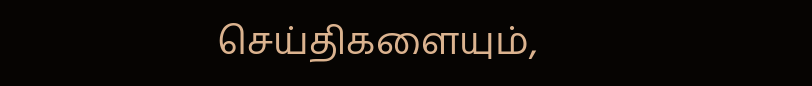செய்திகளையும்,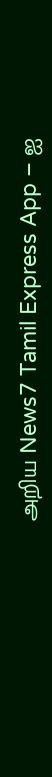அறிய News7 Tamil Express App – ஐ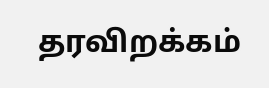தரவிறக்கம்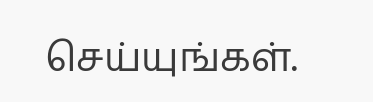செய்யுங்கள்.